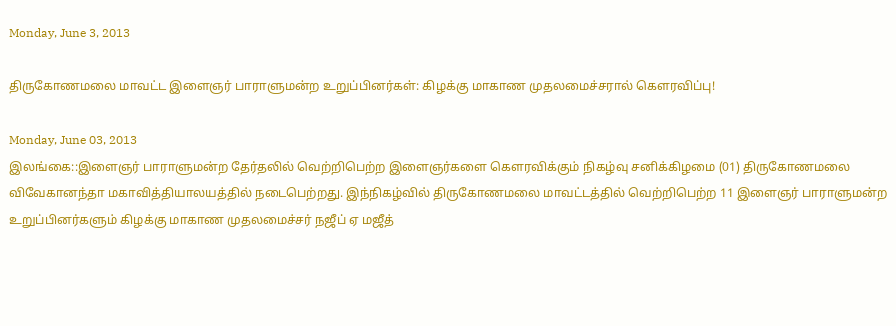Monday, June 3, 2013

திருகோணமலை மாவட்ட இளைஞர் பாராளுமன்ற உறுப்பினர்கள்: கிழக்கு மாகாண முதலமைச்சரால் கௌரவிப்பு!

Monday, June 03, 2013
இலங்கை::இளைஞர் பாராளுமன்ற தேர்தலில் வெற்றிபெற்ற இளைஞர்களை கௌரவிக்கும் நிகழ்வு சனிக்கிழமை (01) திருகோணமலை விவேகானந்தா மகாவித்தியாலயத்தில் நடைபெற்றது. இந்நிகழ்வில் திருகோணமலை மாவட்டத்தில் வெற்றிபெற்ற 11 இளைஞர் பாராளுமன்ற உறுப்பினர்களும் கிழக்கு மாகாண முதலமைச்சர் நஜீப் ஏ மஜீத்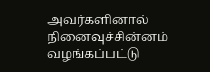அவர்களினால் நினைவுச்சின்னம் வழங்கப்பட்டு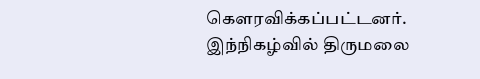கௌரவிக்கப்பட்டனர்.
இந்நிகழ்வில் திருமலை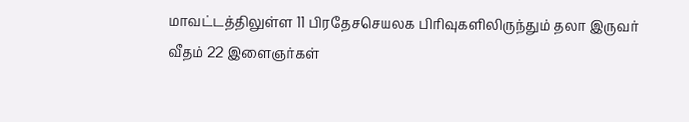மாவட்டத்திலுள்ள 11 பிரதேசசெயலக பிரிவுகளிலிருந்தும் தலா இருவர் வீதம் 22 இளைஞர்கள்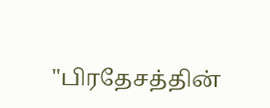"பிரதேசத்தின்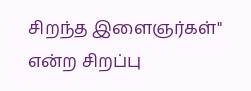சிறந்த இளைஞர்கள்" என்ற சிறப்பு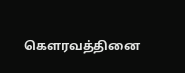கௌரவத்தினை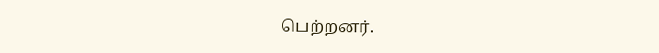பெற்றனர்.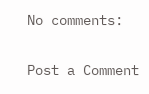No comments:

Post a Comment